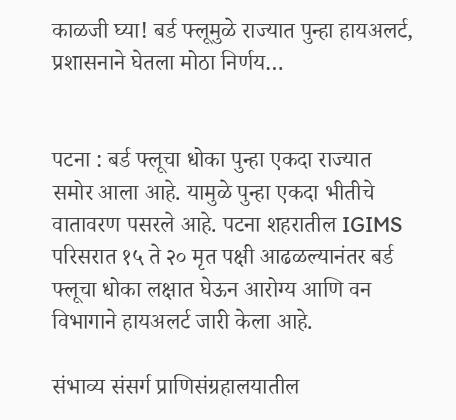काळजी घ्या! बर्ड फ्लूमुळे राज्यात पुन्हा हायअलर्ट, प्रशासनाने घेतला मोठा निर्णय…


पटना : बर्ड फ्लूचा धोका पुन्हा एकदा राज्यात समोर आला आहे. यामुळे पुन्हा एकदा भीतीचे वातावरण पसरले आहे. पटना शहरातील IGIMS परिसरात १५ ते २० मृत पक्षी आढळल्यानंतर बर्ड फ्लूचा धोका लक्षात घेऊन आरोग्य आणि वन विभागाने हायअलर्ट जारी केला आहे.

संभाव्य संसर्ग प्राणिसंग्रहालयातील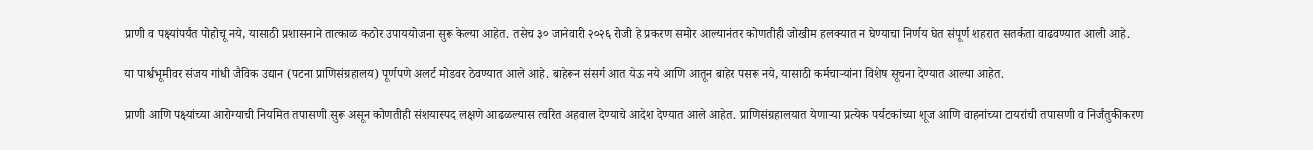प्राणी व पक्ष्यांपर्यंत पोहोचू नये, यासाठी प्रशासनाने तात्काळ कठोर उपाययोजना सुरू केल्या आहेत. तसेच ३० जानेवारी २०२६ रोजी हे प्रकरण समोर आल्यानंतर कोणतीही जोखीम हलक्यात न घेण्याचा निर्णय घेत संपूर्ण शहरात सतर्कता वाढवण्यात आली आहे.

या पार्श्वभूमीवर संजय गांधी जैविक उद्यान (पटना प्राणिसंग्रहालय) पूर्णपणे अलर्ट मोडवर ठेवण्यात आले आहे. बाहेरून संसर्ग आत येऊ नये आणि आतून बाहेर पसरू नये, यासाठी कर्मचाऱ्यांना विशेष सूचना देण्यात आल्या आहेत.

प्राणी आणि पक्ष्यांच्या आरोग्याची नियमित तपासणी सुरू असून कोणतीही संशयास्पद लक्षणे आढळल्यास त्वरित अहवाल देण्याचे आदेश देण्यात आले आहेत. प्राणिसंग्रहालयात येणाऱ्या प्रत्येक पर्यटकांच्या शूज आणि वाहनांच्या टायरांची तपासणी व निर्जंतुकीकरण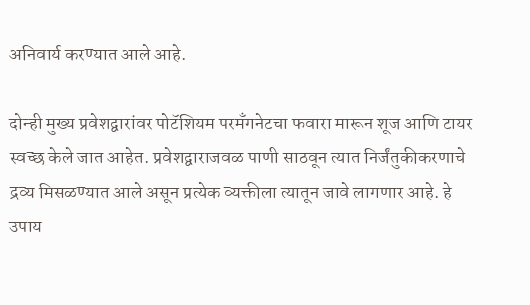अनिवार्य करण्यात आले आहे.

दोन्ही मुख्य प्रवेशद्वारांवर पोटॅशियम परमॅंगनेटचा फवारा मारून शूज आणि टायर स्वच्छ केले जात आहेत. प्रवेशद्वाराजवळ पाणी साठवून त्यात निर्जंतुकीकरणाचे द्रव्य मिसळण्यात आले असून प्रत्येक व्यक्तीला त्यातून जावे लागणार आहे. हे उपाय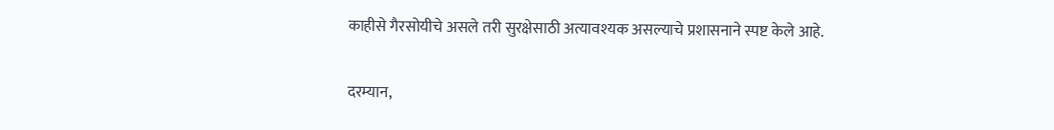काहीसे गैरसोयीचे असले तरी सुरक्षेसाठी अत्यावश्यक असल्याचे प्रशासनाने स्पष्ट केले आहे.

दरम्यान,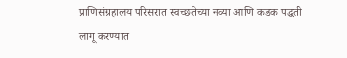प्राणिसंग्रहालय परिसरात स्वच्छतेच्या नव्या आणि कडक पद्धती लागू करण्यात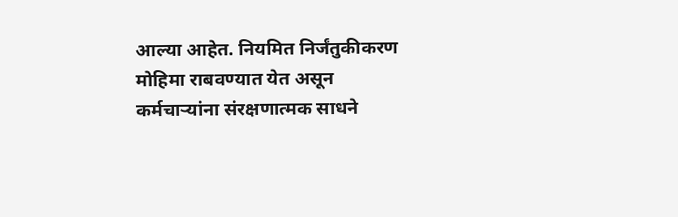आल्या आहेत. नियमित निर्जंतुकीकरण मोहिमा राबवण्यात येत असून कर्मचाऱ्यांना संरक्षणात्मक साधने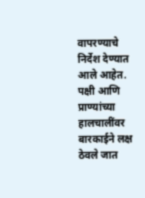वापरण्याचे निर्देश देण्यात आले आहेत. पक्षी आणि प्राण्यांच्या हालचालींवर बारकाईने लक्ष ठेवले जात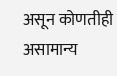असून कोणतीही असामान्य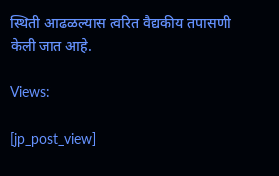स्थिती आढळल्यास त्वरित वैद्यकीय तपासणी केली जात आहे.

Views:

[jp_post_view]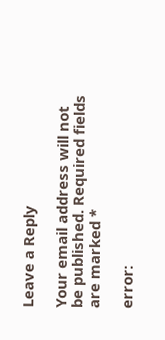Leave a Reply

Your email address will not be published. Required fields are marked *

error: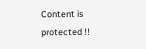Content is protected !!